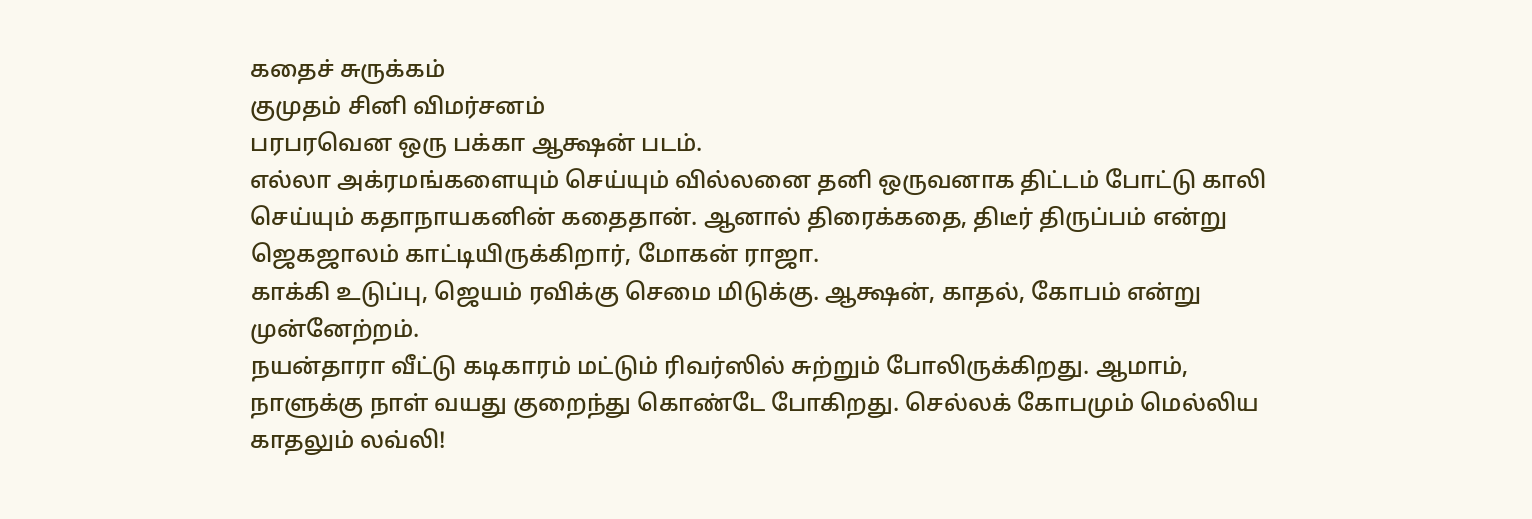கதைச் சுருக்கம்
குமுதம் சினி விமர்சனம்
பரபரவென ஒரு பக்கா ஆக்ஷன் படம்.
எல்லா அக்ரமங்களையும் செய்யும் வில்லனை தனி ஒருவனாக திட்டம் போட்டு காலி செய்யும் கதாநாயகனின் கதைதான். ஆனால் திரைக்கதை, திடீர் திருப்பம் என்று ஜெகஜாலம் காட்டியிருக்கிறார், மோகன் ராஜா.
காக்கி உடுப்பு, ஜெயம் ரவிக்கு செமை மிடுக்கு. ஆக்ஷன், காதல், கோபம் என்று முன்னேற்றம்.
நயன்தாரா வீட்டு கடிகாரம் மட்டும் ரிவர்ஸில் சுற்றும் போலிருக்கிறது. ஆமாம், நாளுக்கு நாள் வயது குறைந்து கொண்டே போகிறது. செல்லக் கோபமும் மெல்லிய காதலும் லவ்லி!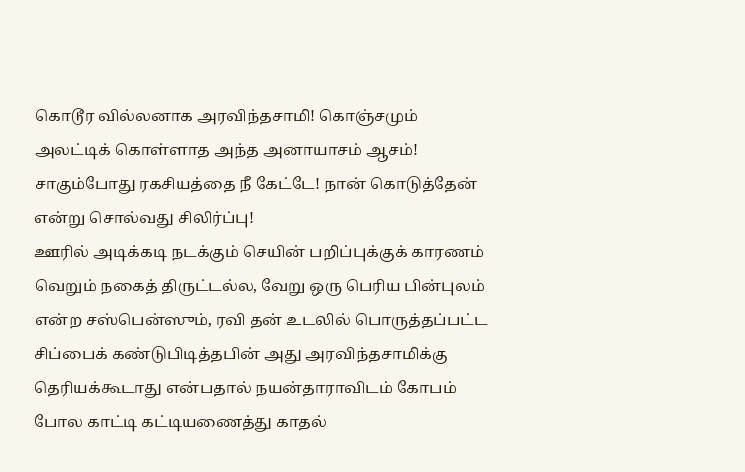கொடூர வில்லனாக அரவிந்தசாமி! கொஞ்சமும் அலட்டிக் கொள்ளாத அந்த அனாயாசம் ஆசம்! சாகும்போது ரகசியத்தை நீ கேட்டே! நான் கொடுத்தேன் என்று சொல்வது சிலிர்ப்பு!
ஊரில் அடிக்கடி நடக்கும் செயின் பறிப்புக்குக் காரணம் வெறும் நகைத் திருட்டல்ல, வேறு ஒரு பெரிய பின்புலம் என்ற சஸ்பென்ஸும், ரவி தன் உடலில் பொருத்தப்பட்ட சிப்பைக் கண்டுபிடித்தபின் அது அரவிந்தசாமிக்கு தெரியக்கூடாது என்பதால் நயன்தாராவிடம் கோபம் போல காட்டி கட்டியணைத்து காதல்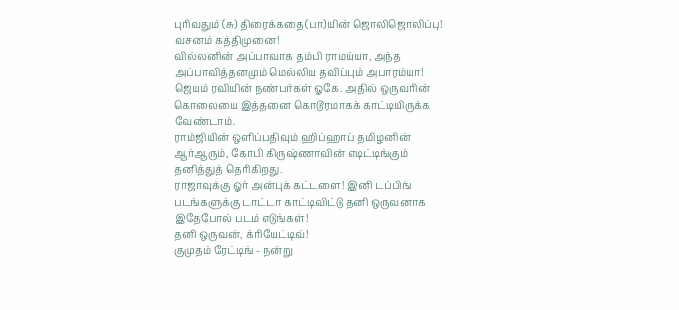புரிவதும் (சு) திரைக்கதை(பா)யின் ஜொலிஜொலிப்பு!
வசனம் கத்திமுனை!
வில்லனின் அப்பாவாக தம்பி ராமய்யா, அந்த அப்பாவித்தனமும் மெல்லிய தவிப்பும் அபாரம்யா!
ஜெயம் ரவியின் நண்பர்கள் ஓகே. அதில் ஒருவரின் கொலையை இத்தனை கொடூரமாகக் காட்டியிருக்க வேண்டாம்.
ராம்ஜியின் ஒளிப்பதிவும் ஹிப்ஹாப் தமிழனின் ஆர்ஆரும், கோபி கிருஷ்ணாவின் எடிட்டிங்கும் தனித்துத் தெரிகிறது.
ராஜாவுக்கு ஓர் அன்புக் கட்டளை! இனி டப்பிங் படங்களுக்கு டாட்டா காட்டிவிட்டு தனி ஒருவனாக இதேபோல் படம் எடுங்கள்!
தனி ஒருவன், க்ரியேட்டிவ்!
குமுதம் ரேட்டிங் - நன்று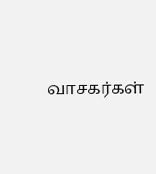வாசகர்கள்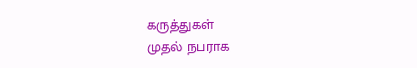கருத்துகள்
முதல் நபராக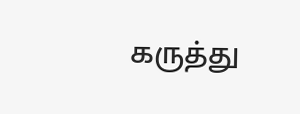கருத்து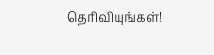தெரிவியுங்கள்!